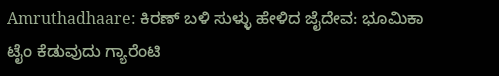Amruthadhaare: ಕಿರಣ್‌ ಬಳಿ ಸುಳ್ಳು ಹೇಳಿದ ಜೈದೇವ: ಭೂಮಿಕಾ ಟೈಂ ಕೆಡುವುದು ಗ್ಯಾರೆಂಟಿ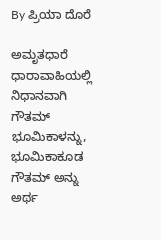By ಪ್ರಿಯಾ ದೊರೆ

ಅಮೃತಧಾರೆ ಧಾರಾವಾಹಿಯಲ್ಲಿ ನಿಧಾನವಾಗಿ ಗೌತಮ್ ಭೂಮಿಕಾಳನ್ನು, ಭೂಮಿಕಾಕೂಡ ಗೌತಮ್‌ ಅನ್ನು ಅರ್ಥ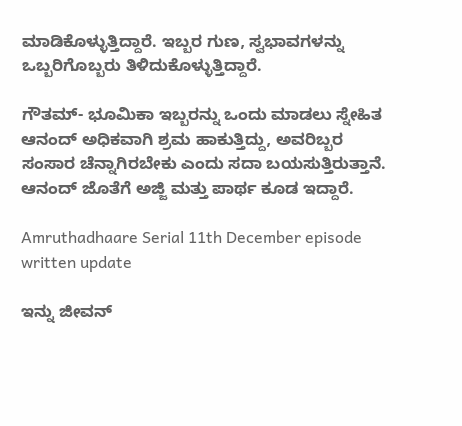ಮಾಡಿಕೊಳ್ಳುತ್ತಿದ್ದಾರೆ. ಇಬ್ಬರ ಗುಣ, ಸ್ವಭಾವಗಳನ್ನು ಒಬ್ಬರಿಗೊಬ್ಬರು ತಿಳಿದುಕೊಳ್ಳುತ್ತಿದ್ದಾರೆ.

ಗೌತಮ್- ಭೂಮಿಕಾ ಇಬ್ಬರನ್ನು ಒಂದು ಮಾಡಲು ಸ್ನೇಹಿತ ಆನಂದ್‌ ಅಧಿಕವಾಗಿ ಶ್ರಮ ಹಾಕುತ್ತಿದ್ದು, ಅವರಿಬ್ಬರ ಸಂಸಾರ ಚೆನ್ನಾಗಿರಬೇಕು ಎಂದು ಸದಾ ಬಯಸುತ್ತಿರುತ್ತಾನೆ. ಆನಂದ್‌ ಜೊತೆಗೆ ಅಜ್ಜಿ ಮತ್ತು ಪಾರ್ಥ ಕೂಡ ಇದ್ದಾರೆ.

Amruthadhaare Serial 11th December episode written update

ಇನ್ನು ಜೀವನ್‌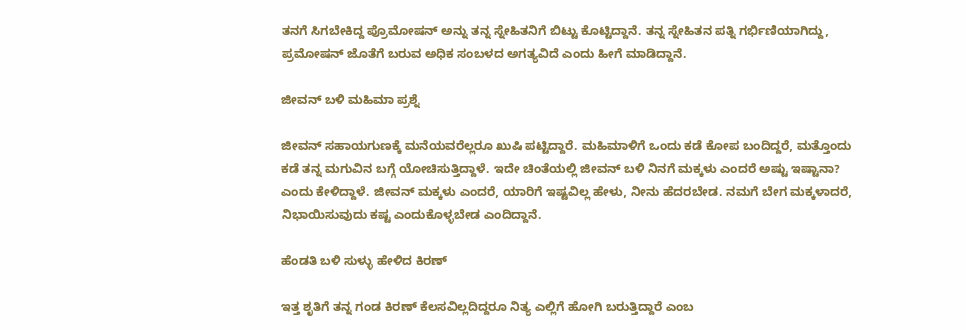ತನಗೆ ಸಿಗಬೇಕಿದ್ದ ಪ್ರೊಮೋಷನ್‌ ಅನ್ನು ತನ್ನ ಸ್ನೇಹಿತನಿಗೆ ಬಿಟ್ಟು ಕೊಟ್ಟಿದ್ದಾನೆ. ತನ್ನ ಸ್ನೇಹಿತನ ಪತ್ನಿ ಗರ್ಭಿಣಿಯಾಗಿದ್ದು, ಪ್ರಮೋಷನ್‌ ಜೊತೆಗೆ ಬರುವ ಅಧಿಕ ಸಂಬಳದ ಅಗತ್ಯವಿದೆ ಎಂದು ಹೀಗೆ ಮಾಡಿದ್ದಾನೆ.

ಜೀವನ್ ಬಳಿ ಮಹಿಮಾ ಪ್ರಶ್ನೆ

ಜೀವನ್ ಸಹಾಯಗುಣಕ್ಕೆ ಮನೆಯವರೆಲ್ಲರೂ ಖುಷಿ ಪಟ್ಟಿದ್ದಾರೆ. ಮಹಿಮಾಳಿಗೆ ಒಂದು ಕಡೆ ಕೋಪ ಬಂದಿದ್ದರೆ, ಮತ್ತೊಂದು ಕಡೆ ತನ್ನ ಮಗುವಿನ ಬಗ್ಗೆ ಯೋಚಿಸುತ್ತಿದ್ದಾಳೆ. ಇದೇ ಚಿಂತೆಯಲ್ಲಿ ಜೀವನ್‌ ಬಳಿ ನಿನಗೆ ಮಕ್ಕಳು ಎಂದರೆ ಅಷ್ಟು ಇಷ್ಟಾನಾ? ಎಂದು ಕೇಳಿದ್ದಾಳೆ. ಜೀವನ್‌ ಮಕ್ಕಳು ಎಂದರೆ, ಯಾರಿಗೆ ಇಷ್ಟವಿಲ್ಲ ಹೇಳು, ನೀನು ಹೆದರಬೇಡ. ನಮಗೆ ಬೇಗ ಮಕ್ಕಳಾದರೆ, ನಿಭಾಯಿಸುವುದು ಕಷ್ಟ ಎಂದುಕೊಳ್ಳಬೇಡ ಎಂದಿದ್ದಾನೆ.

ಹೆಂಡತಿ ಬಳಿ ಸುಳ್ಳು ಹೇಳಿದ ಕಿರಣ್

ಇತ್ತ ಶೃತಿಗೆ ತನ್ನ ಗಂಡ ಕಿರಣ್ ಕೆಲಸವಿಲ್ಲದಿದ್ದರೂ ನಿತ್ಯ ಎಲ್ಲಿಗೆ ಹೋಗಿ ಬರುತ್ತಿದ್ದಾರೆ ಎಂಬ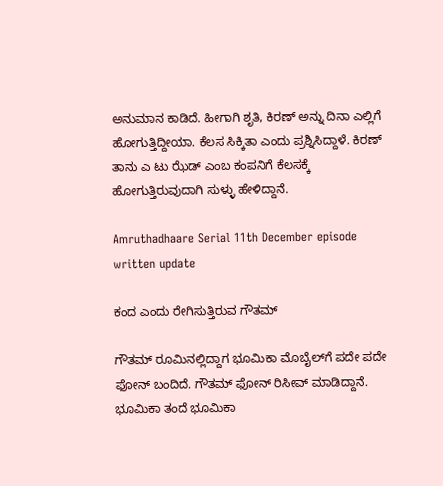ಅನುಮಾನ ಕಾಡಿದೆ. ಹೀಗಾಗಿ ಶೃತಿ, ಕಿರಣ್‌ ಅನ್ನು ದಿನಾ ಎಲ್ಲಿಗೆ ಹೋಗುತ್ತಿದ್ದೀಯಾ. ಕೆಲಸ ಸಿಕ್ಕಿತಾ ಎಂದು ಪ್ರಶ್ನಿಸಿದ್ದಾಳೆ. ಕಿರಣ್‌ ತಾನು ಎ ಟು ಝೆಡ್‌ ಎಂಬ ಕಂಪನಿಗೆ ಕೆಲಸಕ್ಕೆ ಹೋಗುತ್ತಿರುವುದಾಗಿ ಸುಳ್ಳು ಹೇಳಿದ್ದಾನೆ.

Amruthadhaare Serial 11th December episode written update

ಕಂದ ಎಂದು ರೇಗಿಸುತ್ತಿರುವ ಗೌತಮ್

ಗೌತಮ್‌ ರೂಮಿನಲ್ಲಿದ್ದಾಗ ಭೂಮಿಕಾ ಮೊಬೈಲ್‌ಗೆ ಪದೇ ಪದೇ ಫೋನ್‌ ಬಂದಿದೆ. ಗೌತಮ್‌ ಫೋನ್‌ ರಿಸೀವ್‌ ಮಾಡಿದ್ದಾನೆ. ಭೂಮಿಕಾ ತಂದೆ ಭೂಮಿಕಾ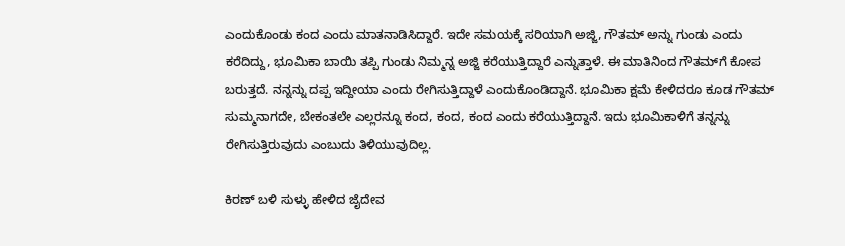ಎಂದುಕೊಂಡು ಕಂದ ಎಂದು ಮಾತನಾಡಿಸಿದ್ದಾರೆ. ಇದೇ ಸಮಯಕ್ಕೆ ಸರಿಯಾಗಿ ಅಜ್ಜಿ, ಗೌತಮ್‌ ಅನ್ನು ಗುಂಡು ಎಂದು ಕರೆದಿದ್ದು, ಭೂಮಿಕಾ ಬಾಯಿ ತಪ್ಪಿ ಗುಂಡು ನಿಮ್ಮನ್ನ ಅಜ್ಜಿ ಕರೆಯುತ್ತಿದ್ದಾರೆ ಎನ್ನುತ್ತಾಳೆ. ಈ ಮಾತಿನಿಂದ ಗೌತಮ್‌ಗೆ ಕೋಪ ಬರುತ್ತದೆ. ನನ್ನನ್ನು ದಪ್ಪ ಇದ್ದೀಯಾ ಎಂದು ರೇಗಿಸುತ್ತಿದ್ದಾಳೆ ಎಂದುಕೊಂಡಿದ್ದಾನೆ. ಭೂಮಿಕಾ ಕ್ಷಮೆ ಕೇಳಿದರೂ ಕೂಡ ಗೌತಮ್‌ ಸುಮ್ಮನಾಗದೇ, ಬೇಕಂತಲೇ ಎಲ್ಲರನ್ನೂ ಕಂದ, ಕಂದ, ಕಂದ ಎಂದು ಕರೆಯುತ್ತಿದ್ದಾನೆ. ಇದು ಭೂಮಿಕಾಳಿಗೆ ತನ್ನನ್ನು ರೇಗಿಸುತ್ತಿರುವುದು ಎಂಬುದು ತಿಳಿಯುವುದಿಲ್ಲ.

ಕಿರಣ್‌ ಬಳಿ ಸುಳ್ಳು ಹೇಳಿದ ಜೈದೇವ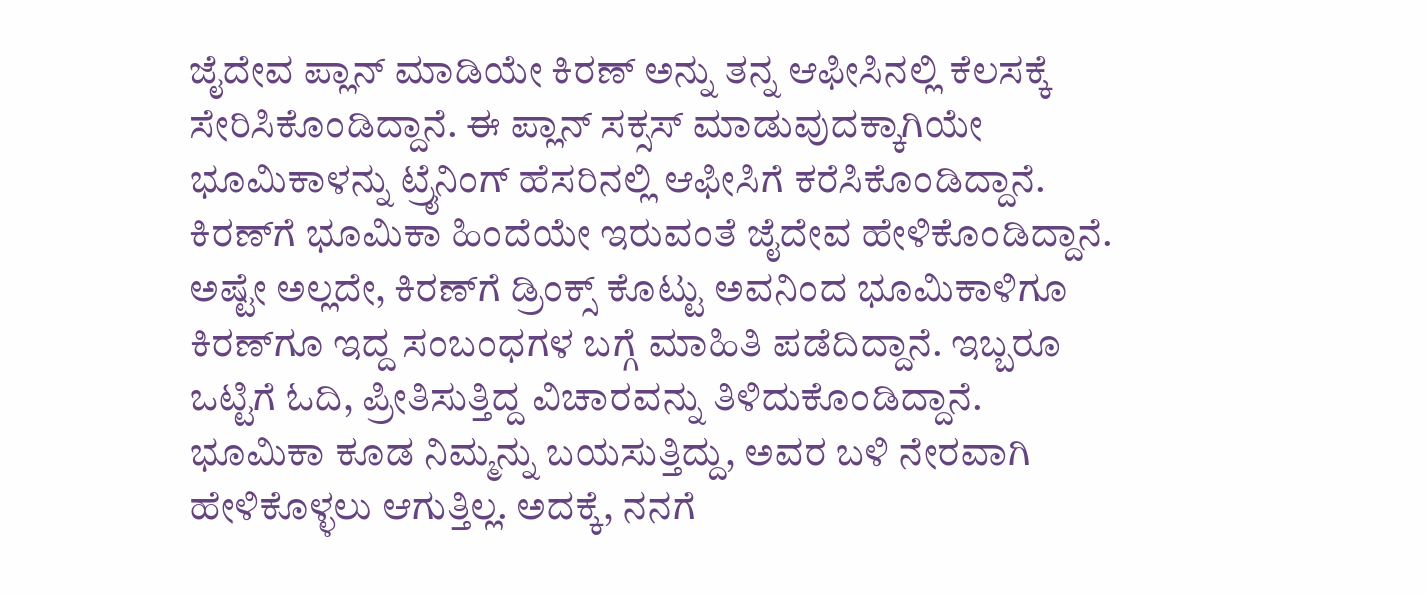ಜೈದೇವ ಪ್ಲಾನ್‌ ಮಾಡಿಯೇ ಕಿರಣ್‌ ಅನ್ನು ತನ್ನ ಆಫೀಸಿನಲ್ಲಿ ಕೆಲಸಕ್ಕೆ ಸೇರಿಸಿಕೊಂಡಿದ್ದಾನೆ. ಈ ಪ್ಲಾನ್‌ ಸಕ್ಸಸ್‌ ಮಾಡುವುದಕ್ಕಾಗಿಯೇ ಭೂಮಿಕಾಳನ್ನು ಟ್ರೈನಿಂಗ್‌ ಹೆಸರಿನಲ್ಲಿ ಆಫೀಸಿಗೆ ಕರೆಸಿಕೊಂಡಿದ್ದಾನೆ. ಕಿರಣ್‌ಗೆ ಭೂಮಿಕಾ ಹಿಂದೆಯೇ ಇರುವಂತೆ ಜೈದೇವ ಹೇಳಿಕೊಂಡಿದ್ದಾನೆ. ಅಷ್ಟೇ ಅಲ್ಲದೇ, ಕಿರಣ್‌ಗೆ ಡ್ರಿಂಕ್ಸ್‌ ಕೊಟ್ಟು ಅವನಿಂದ ಭೂಮಿಕಾಳಿಗೂ ಕಿರಣ್‌ಗೂ ಇದ್ದ ಸಂಬಂಧಗಳ ಬಗ್ಗೆ ಮಾಹಿತಿ ಪಡೆದಿದ್ದಾನೆ. ಇಬ್ಬರೂ ಒಟ್ಟಿಗೆ ಓದಿ, ಪ್ರೀತಿಸುತ್ತಿದ್ದ ವಿಚಾರವನ್ನು ತಿಳಿದುಕೊಂಡಿದ್ದಾನೆ. ಭೂಮಿಕಾ ಕೂಡ ನಿಮ್ಮನ್ನು ಬಯಸುತ್ತಿದ್ದು, ಅವರ ಬಳಿ ನೇರವಾಗಿ ಹೇಳಿಕೊಳ್ಳಲು ಆಗುತ್ತಿಲ್ಲ. ಅದಕ್ಕೆ, ನನಗೆ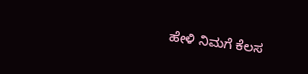ಹೇಳಿ ನಿಮಗೆ ಕೆಲಸ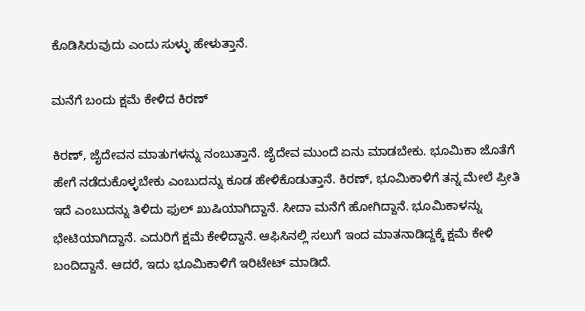ಕೊಡಿಸಿರುವುದು ಎಂದು ಸುಳ್ಳು ಹೇಳುತ್ತಾನೆ.

ಮನೆಗೆ ಬಂದು ಕ್ಷಮೆ ಕೇಳಿದ ಕಿರಣ್

ಕಿರಣ್‌, ಜೈದೇವನ ಮಾತುಗಳನ್ನು ನಂಬುತ್ತಾನೆ. ಜೈದೇವ ಮುಂದೆ ಏನು ಮಾಡಬೇಕು. ಭೂಮಿಕಾ ಜೊತೆಗೆ ಹೇಗೆ ನಡೆದುಕೊಳ್ಳಬೇಕು ಎಂಬುದನ್ನು ಕೂಡ ಹೇಳಿಕೊಡುತ್ತಾನೆ. ಕಿರಣ್, ಭೂಮಿಕಾಳಿಗೆ ತನ್ನ ಮೇಲೆ ಪ್ರೀತಿ ಇದೆ ಎಂಬುದನ್ನು ತಿಳಿದು ಫುಲ್‌ ಖುಷಿಯಾಗಿದ್ದಾನೆ. ಸೀದಾ ಮನೆಗೆ ಹೋಗಿದ್ದಾನೆ. ಭೂಮಿಕಾಳನ್ನು ಭೇಟಿಯಾಗಿದ್ದಾನೆ. ಎದುರಿಗೆ ಕ್ಷಮೆ ಕೇಳಿದ್ದಾನೆ. ಆಫಿಸಿನಲ್ಲಿ ಸಲುಗೆ ಇಂದ ಮಾತನಾಡಿದ್ದಕ್ಕೆ ಕ್ಷಮೆ ಕೇಳಿ ಬಂದಿದ್ದಾನೆ. ಆದರೆ, ಇದು ಭೂಮಿಕಾಳಿಗೆ ಇರಿಟೇಟ್‌ ಮಾಡಿದೆ.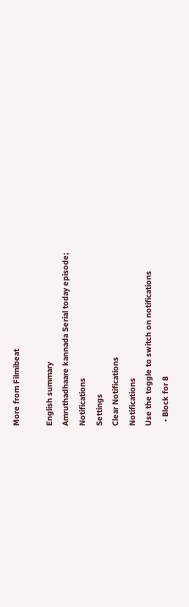More from Filmibeat

English summary
Amruthadhaare kannada Serial today episode;
Notifications
Settings
Clear Notifications
Notifications
Use the toggle to switch on notifications
  • Block for 8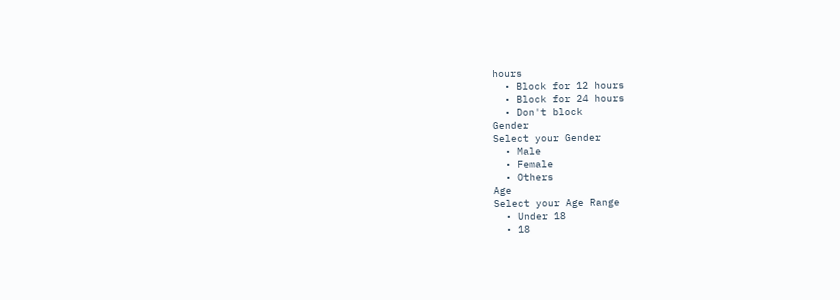hours
  • Block for 12 hours
  • Block for 24 hours
  • Don't block
Gender
Select your Gender
  • Male
  • Female
  • Others
Age
Select your Age Range
  • Under 18
  • 18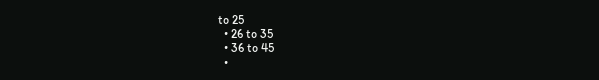to 25
  • 26 to 35
  • 36 to 45
  •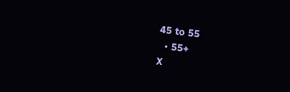45 to 55
  • 55+
X